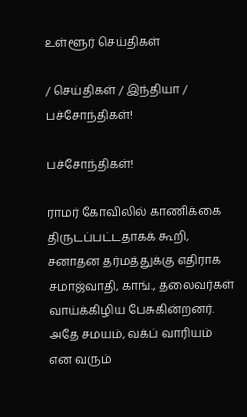உள்ளூர் செய்திகள்

/ செய்திகள் / இந்தியா / பச்சோந்திகள்!

பச்சோந்திகள்!

ராமர் கோவிலில் காணிக்கை திருடப்பட்டதாகக் கூறி, சனாதன தர்மத்துக்கு எதிராக சமாஜ்வாதி, காங்., தலைவர்கள் வாய்க்கிழிய பேசுகின்றனர். அதே சமயம், வக்ப் வாரியம் என வரும்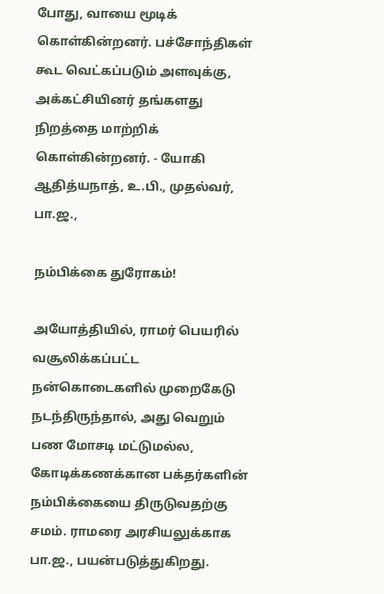போது, வாயை மூடிக் கொள்கின்றனர். பச்சோந்திகள் கூட வெட்கப்படும் அளவுக்கு, அக்கட்சியினர் தங்களது நிறத்தை மாற்றிக் கொள்கின்றனர். - யோகி ஆதித்யநாத், உ.பி., முதல்வர், பா.ஜ.,

நம்பிக்கை துரோகம்!

அயோத்தியில், ராமர் பெயரில் வசூலிக்கப்பட்ட நன்கொடைகளில் முறைகேடு நடந்திருந்தால், அது வெறும் பண மோசடி மட்டுமல்ல, கோடிக்கணக்கான பக்தர்களின் நம்பிக்கையை திருடுவதற்கு சமம். ராமரை அரசியலுக்காக பா.ஜ., பயன்படுத்துகிறது.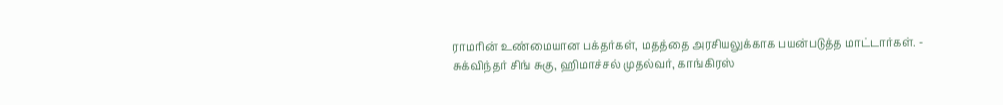ராமரின் உண்மையான பக்தர்கள், மதத்தை அரசியலுக்காக பயன்படுத்த மாட்டார்கள். - சுக்விந்தர் சிங் சுகு, ஹிமாச்சல் முதல்வர், காங்கிரஸ்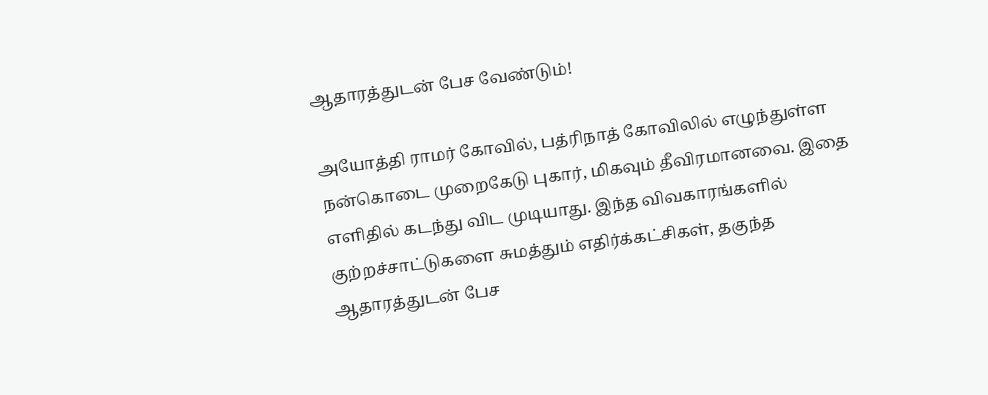ஆதாரத்துடன் பேச வேண்டும்!

அயோத்தி ராமர் கோவில், பத்ரிநாத் கோவிலில் எழுந்துள்ள நன்கொடை முறைகேடு புகார், மிகவும் தீவிரமானவை. இதை எளிதில் கடந்து விட முடியாது. இந்த விவகாரங்களில் குற்றச்சாட்டுகளை சுமத்தும் எதிர்க்கட்சிகள், தகுந்த ஆதாரத்துடன் பேச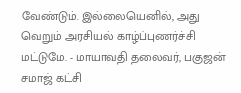வேண்டும். இல்லையெனில், அது வெறும் அரசியல் காழ்ப்புணர்ச்சி மட்டுமே. - மாயாவதி தலைவர், பகுஜன் சமாஜ் கட்சி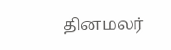தினமலர்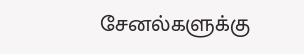சேனல்களுக்கு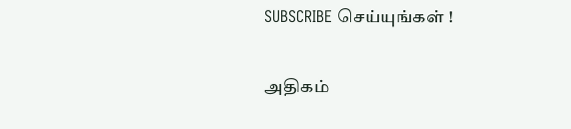SUBSCRIBE செய்யுங்கள் !

அதிகம்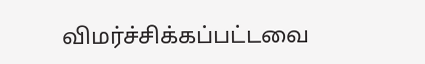விமர்ச்சிக்கப்பட்டவை